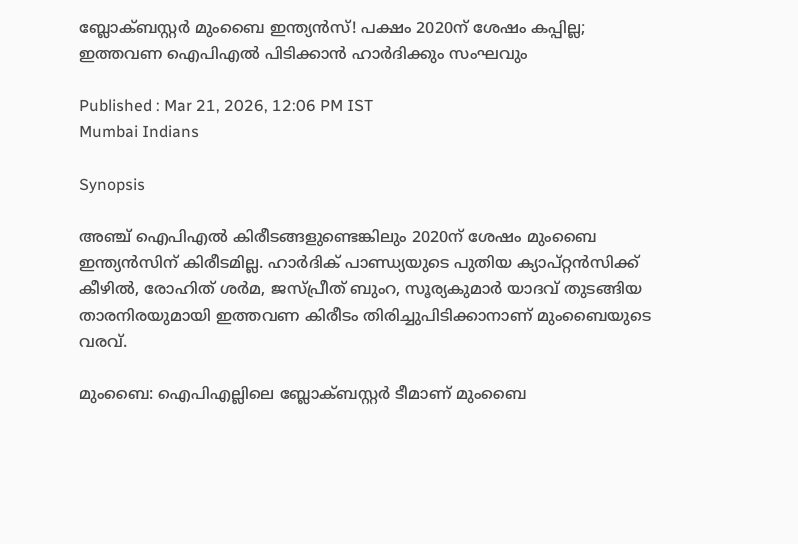ബ്ലോക്ബസ്റ്റര്‍ മുംബൈ ഇന്ത്യന്‍സ്! പക്ഷം 2020ന് ശേഷം കപ്പില്ല; ഇത്തവണ ഐപിഎല്‍ പിടിക്കാന്‍ ഹാര്‍ദിക്കും സംഘവും

Published : Mar 21, 2026, 12:06 PM IST
Mumbai Indians

Synopsis

അഞ്ച് ഐപിഎല്‍ കിരീടങ്ങളുണ്ടെങ്കിലും 2020ന് ശേഷം മുംബൈ ഇന്ത്യന്‍സിന് കിരീടമില്ല. ഹാര്‍ദിക് പാണ്ഡ്യയുടെ പുതിയ ക്യാപ്റ്റന്‍സിക്ക് കീഴില്‍, രോഹിത് ശര്‍മ, ജസ്പ്രീത് ബുംറ, സൂര്യകുമാര്‍ യാദവ് തുടങ്ങിയ താരനിരയുമായി ഇത്തവണ കിരീടം തിരിച്ചുപിടിക്കാനാണ് മുംബൈയുടെ വരവ്.

മുംബൈ: ഐപിഎല്ലിലെ ബ്ലോക്ബസ്റ്റര്‍ ടീമാണ് മുംബൈ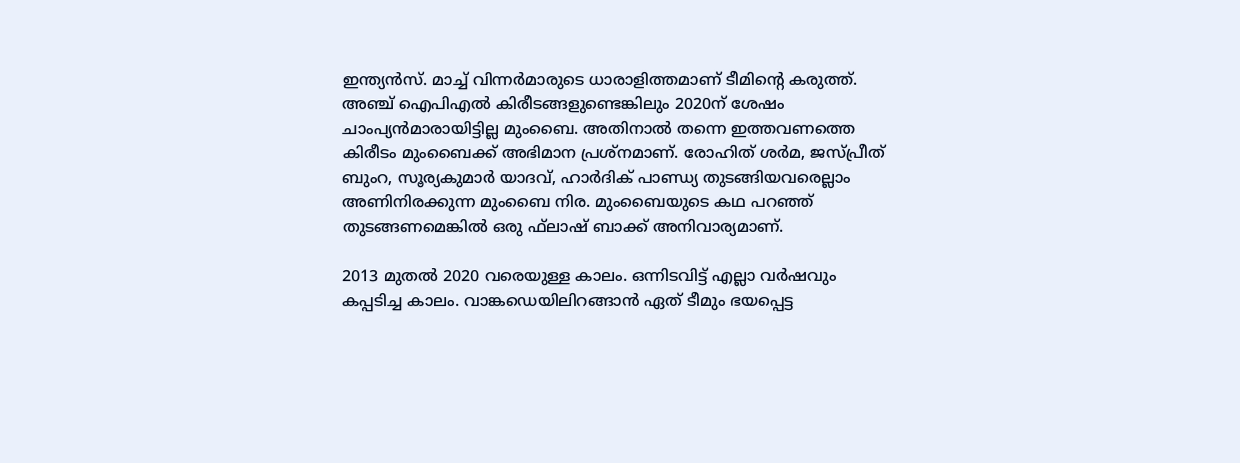ഇന്ത്യന്‍സ്. മാച്ച് വിന്നര്‍മാരുടെ ധാരാളിത്തമാണ് ടീമിന്റെ കരുത്ത്. അഞ്ച് ഐപിഎല്‍ കിരീടങ്ങളുണ്ടെങ്കിലും 2020ന് ശേഷം ചാംപ്യന്‍മാരായിട്ടില്ല മുംബൈ. അതിനാല്‍ തന്നെ ഇത്തവണത്തെ കിരീടം മുംബൈക്ക് അഭിമാന പ്രശ്‌നമാണ്. രോഹിത് ശര്‍മ, ജസ്പ്രീത് ബുംറ, സൂര്യകുമാര്‍ യാദവ്, ഹാര്‍ദിക് പാണ്ഡ്യ തുടങ്ങിയവരെല്ലാം അണിനിരക്കുന്ന മുംബൈ നിര. മുംബൈയുടെ കഥ പറഞ്ഞ് തുടങ്ങണമെങ്കില്‍ ഒരു ഫ്‌ലാഷ് ബാക്ക് അനിവാര്യമാണ്.

2013 മുതല്‍ 2020 വരെയുള്ള കാലം. ഒന്നിടവിട്ട് എല്ലാ വര്‍ഷവും കപ്പടിച്ച കാലം. വാങ്കഡെയിലിറങ്ങാന്‍ ഏത് ടീമും ഭയപ്പെട്ട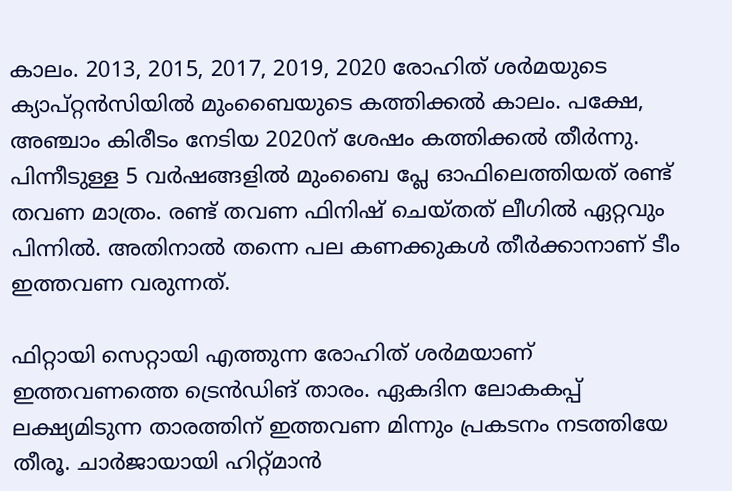കാലം. 2013, 2015, 2017, 2019, 2020 രോഹിത് ശര്‍മയുടെ ക്യാപ്റ്റന്‍സിയില്‍ മുംബൈയുടെ കത്തിക്കല്‍ കാലം. പക്ഷേ, അഞ്ചാം കിരീടം നേടിയ 2020ന് ശേഷം കത്തിക്കല്‍ തീര്‍ന്നു. പിന്നീടുള്ള 5 വര്‍ഷങ്ങളില്‍ മുംബൈ പ്ലേ ഓഫിലെത്തിയത് രണ്ട് തവണ മാത്രം. രണ്ട് തവണ ഫിനിഷ് ചെയ്തത് ലീഗില്‍ ഏറ്റവും പിന്നില്‍. അതിനാല്‍ തന്നെ പല കണക്കുകള്‍ തീര്‍ക്കാനാണ് ടീം ഇത്തവണ വരുന്നത്.

ഫിറ്റായി സെറ്റായി എത്തുന്ന രോഹിത് ശര്‍മയാണ് ഇത്തവണത്തെ ട്രെന്‍ഡിങ് താരം. ഏകദിന ലോകകപ്പ് ലക്ഷ്യമിടുന്ന താരത്തിന് ഇത്തവണ മിന്നും പ്രകടനം നടത്തിയേ തീരൂ. ചാര്‍ജായായി ഹിറ്റ്മാന്‍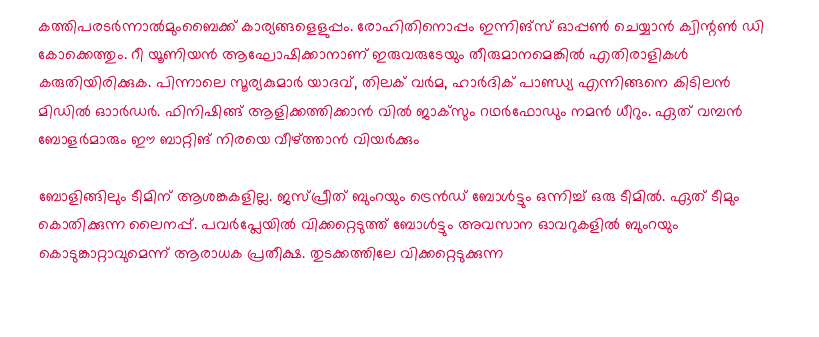കത്തിപരടര്‍ന്നാല്‍മുംബൈക്ക് കാര്യങ്ങളെളുപ്പം. രോഹിതിനൊപ്പം ഇന്നിങ്‌സ് ഓപ്പണ്‍ ചെയ്യാന്‍ ക്വിന്റണ്‍ ഡി കോക്കെത്തും. റീ യൂണിയന്‍ ആഘോഷിക്കാനാണ് ഇരുവരുടേയും തീരുമാനമെങ്കില്‍ എതിരാളികള്‍ കരുതിയിരിക്കുക. പിന്നാലെ സൂര്യകുമാര്‍ യാദവ്, തിലക് വര്‍മ, ഹാര്‍ദിക് പാണ്ഡ്യ എന്നിങ്ങനെ കിടിലന്‍ മിഡില്‍ ഓാര്‍ഡര്‍. ഫിനിഷിങ്ങ് ആളിക്കത്തിക്കാന്‍ വില്‍ ജാക്‌സും റഥര്‍ഫോഡും നമന്‍ ധീറും. ഏത് വമ്പന്‍ ബോളര്‍മാരും ഈ ബാറ്റിങ് നിരയെ വീഴ്ത്താന്‍ വിയര്‍ക്കും

ബോളിങ്ങിലും ടീമിന് ആശങ്കകളില്ല. ജസ്പ്രീത് ബുംറയും ട്രെന്‍ഡ് ബോള്‍ട്ടും ഒന്നിച്ച് ഒരു ടീമില്‍. ഏത് ടീമും കൊതിക്കുന്ന ലൈനപ്പ്. പവര്‍പ്ലേയില്‍ വിക്കറ്റെടുത്ത് ബോള്‍ട്ടും അവസാന ഓവറുകളില്‍ ബുംറയും കൊടുങ്കാറ്റാവുമെന്ന് ആരാധക പ്രതീക്ഷ. തുടക്കത്തിലേ വിക്കറ്റെടുക്കുന്ന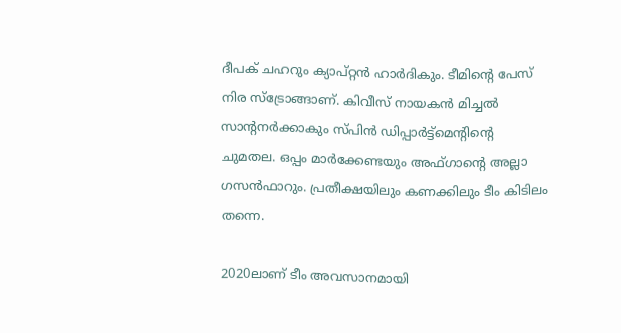ദീപക് ചഹറും ക്യാപ്റ്റന്‍ ഹാര്‍ദികും. ടീമിന്റെ പേസ് നിര സ്‌ട്രോങ്ങാണ്. കിവീസ് നായകന്‍ മിച്ചല്‍ സാന്റനര്‍ക്കാകും സ്പിന്‍ ഡിപ്പാര്‍ട്ട്‌മെന്റിന്റെ ചുമതല. ഒപ്പം മാര്‍ക്കേണ്ടയും അഫ്ഗാന്റെ അല്ലാ ഗസന്‍ഫാറും. പ്രതീക്ഷയിലും കണക്കിലും ടീം കിടിലം തന്നെ.

2020ലാണ് ടീം അവസാനമായി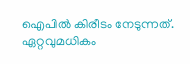ഐപില്‍ കിരീടം നേടുന്നത്. ഏറ്റവുമധികം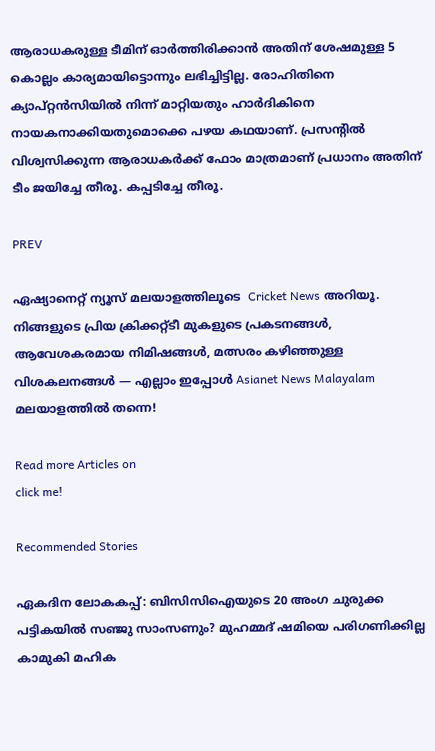ആരാധകരുള്ള ടീമിന് ഓര്‍ത്തിരിക്കാന്‍ അതിന് ശേഷമുള്ള 5 കൊല്ലം കാര്യമായിട്ടൊന്നും ലഭിച്ചിട്ടില്ല. രോഹിതിനെ ക്യാപ്റ്റന്‍സിയില്‍ നിന്ന് മാറ്റിയതും ഹാര്‍ദികിനെ നായകനാക്കിയതുമൊക്കെ പഴയ കഥയാണ്. പ്രസന്റില്‍ വിശ്വസിക്കുന്ന ആരാധകര്‍ക്ക് ഫോം മാത്രമാണ് പ്രധാനം അതിന് ടീം ജയിച്ചേ തീരൂ. കപ്പടിച്ചേ തീരൂ.

PREV

ഏഷ്യാനെറ്റ് ന്യൂസ് മലയാളത്തിലൂടെ  Cricket News അറിയൂ.  നിങ്ങളുടെ പ്രിയ ക്രിക്കറ്റ്ടീ മുകളുടെ പ്രകടനങ്ങൾ, ആവേശകരമായ നിമിഷങ്ങൾ, മത്സരം കഴിഞ്ഞുള്ള വിശകലനങ്ങൾ — എല്ലാം ഇപ്പോൾ Asianet News Malayalam മലയാളത്തിൽ തന്നെ!

Read more Articles on
click me!

Recommended Stories

ഏകദിന ലോകകപ്പ്: ബിസിസിഐയുടെ 20 അംഗ ചുരുക്ക പട്ടികയില്‍ സഞ്ജു സാംസണും? മുഹമ്മദ് ഷമിയെ പരിഗണിക്കില്ല
കാമുകി മഹിക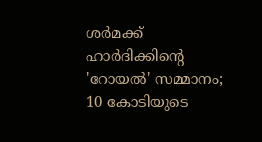ശർമക്ക് ഹാർദിക്കിന്‍റെ 'റോയൽ' സമ്മാനം; 10 കോടിയുടെ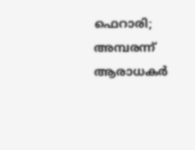ഫെറാരി; അമ്പരന്ന് ആരാധകർ